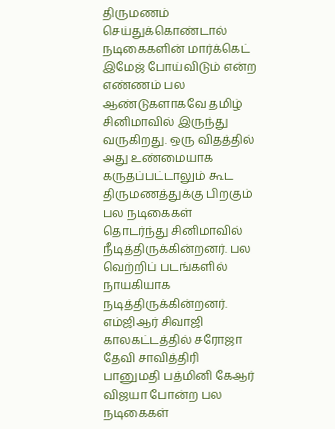திருமணம் செய்துக்கொண்டால் நடிகைகளின் மார்க்கெட் இமேஜ் போய்விடும் என்ற எண்ணம் பல ஆண்டுகளாகவே தமிழ் சினிமாவில் இருந்து வருகிறது. ஒரு விதத்தில் அது உண்மையாக கருதப்பட்டாலும் கூட திருமணத்துக்கு பிறகும் பல நடிகைகள் தொடர்ந்து சினிமாவில் நீடித்திருக்கின்றனர். பல வெற்றிப் படங்களில் நாயகியாக நடித்திருக்கின்றனர்.
எம்ஜிஆர் சிவாஜி காலகட்டத்தில் சரோஜா தேவி சாவித்திரி பானுமதி பத்மினி கேஆர் விஜயா போன்ற பல நடிகைகள்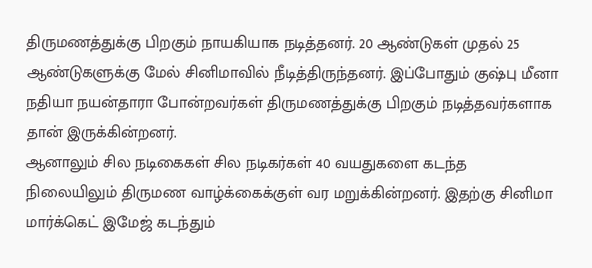திருமணத்துக்கு பிறகும் நாயகியாக நடித்தனர். 20 ஆண்டுகள் முதல் 25 ஆண்டுகளுக்கு மேல் சினிமாவில் நீடித்திருந்தனர். இப்போதும் குஷ்பு மீனா நதியா நயன்தாரா போன்றவர்கள் திருமணத்துக்கு பிறகும் நடித்தவர்களாக தான் இருக்கின்றனர்.
ஆனாலும் சில நடிகைகள் சில நடிகர்கள் 40 வயதுகளை கடந்த நிலையிலும் திருமண வாழ்க்கைக்குள் வர மறுக்கின்றனர். இதற்கு சினிமா மார்க்கெட் இமேஜ் கடந்தும்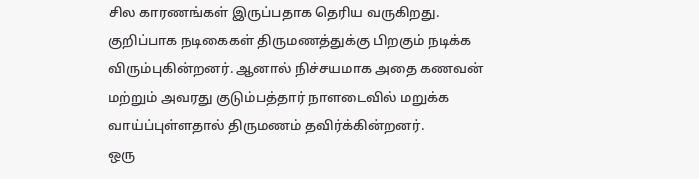சில காரணங்கள் இருப்பதாக தெரிய வருகிறது. குறிப்பாக நடிகைகள் திருமணத்துக்கு பிறகும் நடிக்க விரும்புகின்றனர். ஆனால் நிச்சயமாக அதை கணவன் மற்றும் அவரது குடும்பத்தார் நாளடைவில் மறுக்க வாய்ப்புள்ளதால் திருமணம் தவிர்க்கின்றனர்.
ஒரு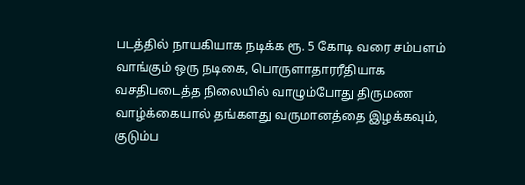படத்தில் நாயகியாக நடிக்க ரூ. 5 கோடி வரை சம்பளம் வாங்கும் ஒரு நடிகை, பொருளாதாரரீதியாக வசதிபடைத்த நிலையில் வாழும்போது திருமண வாழ்க்கையால் தங்களது வருமானத்தை இழக்கவும், குடும்ப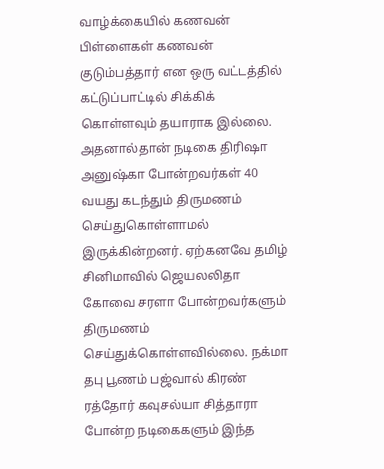வாழ்க்கையில் கணவன் பிள்ளைகள் கணவன் குடும்பத்தார் என ஒரு வட்டத்தில் கட்டுப்பாட்டில் சிக்கிக் கொள்ளவும் தயாராக இல்லை.
அதனால்தான் நடிகை திரிஷா அனுஷ்கா போன்றவர்கள் 40 வயது கடந்தும் திருமணம் செய்துகொள்ளாமல் இருக்கின்றனர். ஏற்கனவே தமிழ் சினிமாவில் ஜெயலலிதா கோவை சரளா போன்றவர்களும் திருமணம் செய்துக்கொள்ளவில்லை. நக்மா தபு பூணம் பஜ்வால் கிரண் ரத்தோர் கவுசல்யா சித்தாரா போன்ற நடிகைகளும் இந்த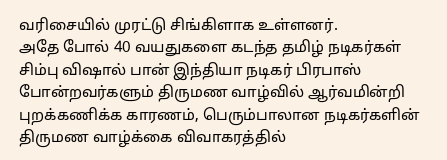வரிசையில் முரட்டு சிங்கிளாக உள்ளனர்.
அதே போல் 40 வயதுகளை கடந்த தமிழ் நடிகர்கள் சிம்பு விஷால் பான் இந்தியா நடிகர் பிரபாஸ் போன்றவர்களும் திருமண வாழ்வில் ஆர்வமின்றி புறக்கணிக்க காரணம், பெரும்பாலான நடிகர்களின் திருமண வாழ்க்கை விவாகரத்தில்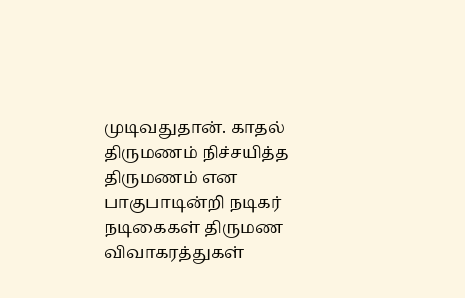முடிவதுதான். காதல் திருமணம் நிச்சயித்த திருமணம் என பாகுபாடின்றி நடிகர் நடிகைகள் திருமண விவாகரத்துகள்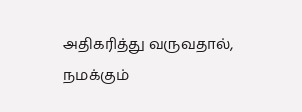அதிகரித்து வருவதால், நமக்கும்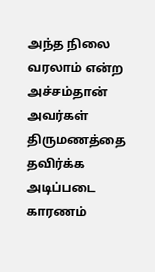அந்த நிலை வரலாம் என்ற அச்சம்தான் அவர்கள் திருமணத்தை தவிர்க்க அடிப்படை காரணம்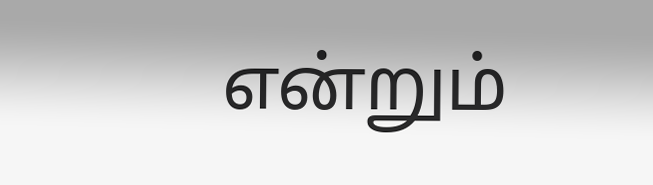என்றும்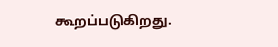கூறப்படுகிறது.